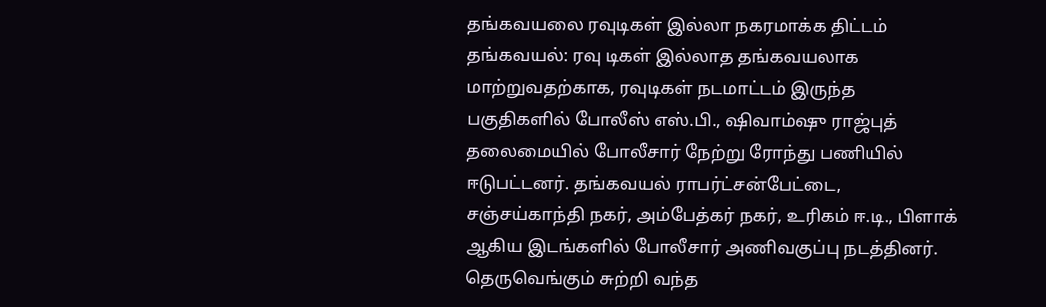தங்கவயலை ரவுடிகள் இல்லா நகரமாக்க திட்டம்
தங்கவயல்: ரவு டிகள் இல்லாத தங்கவயலாக மாற்றுவதற்காக, ரவுடிகள் நடமாட்டம் இருந்த பகுதிகளில் போலீஸ் எஸ்.பி., ஷிவாம்ஷு ராஜ்புத் தலைமையில் போலீசார் நேற்று ரோந்து பணியில் ஈடுபட்டனர். தங்கவயல் ராபர்ட்சன்பேட்டை, சஞ்சய்காந்தி நகர், அம்பேத்கர் நகர், உரிகம் ஈ.டி., பிளாக் ஆகிய இடங்களில் போலீசார் அணிவகுப்பு நடத்தினர். தெருவெங்கும் சுற்றி வந்த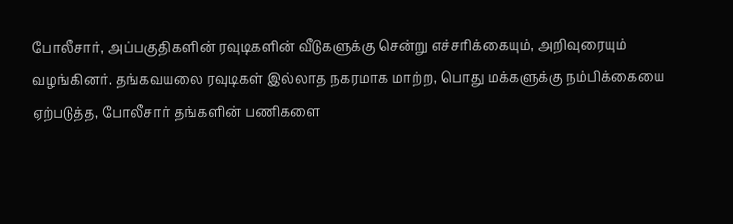போலீசார், அப்பகுதிகளின் ரவுடிகளின் வீடுகளுக்கு சென்று எச்சரிக்கையும், அறிவுரையும் வழங்கினர். தங்கவயலை ரவுடிகள் இல்லாத நகரமாக மாற்ற, பொது மக்களுக்கு நம்பிக்கையை ஏற்படுத்த, போலீசார் தங்களின் பணிகளை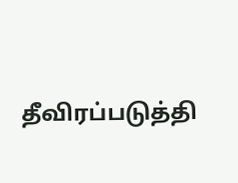தீவிரப்படுத்தி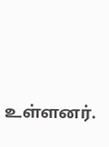உள்ளனர்.